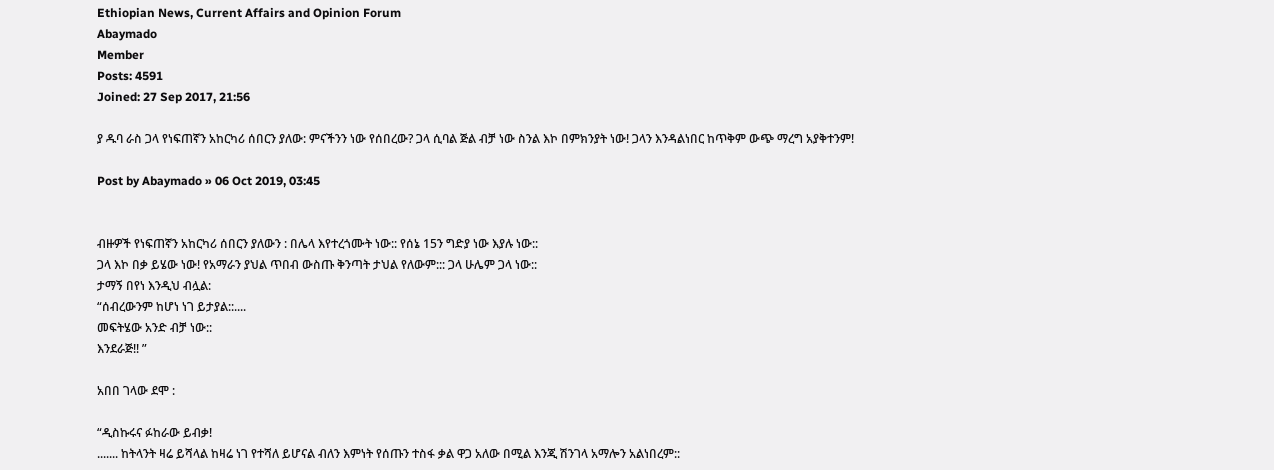Ethiopian News, Current Affairs and Opinion Forum
Abaymado
Member
Posts: 4591
Joined: 27 Sep 2017, 21:56

ያ ዱባ ራስ ጋላ የነፍጠኛን አከርካሪ ሰበርን ያለው: ምናችንን ነው የሰበረው? ጋላ ሲባል ጅል ብቻ ነው ስንል እኮ በምክንያት ነው! ጋላን እንዳልነበር ከጥቅም ውጭ ማረግ አያቅተንም!

Post by Abaymado » 06 Oct 2019, 03:45


ብዙዎች የነፍጠኛን አከርካሪ ሰበርን ያለውን : በሌላ እየተረጎሙት ነው:: የሰኔ 15ን ግድያ ነው እያሉ ነው::
ጋላ እኮ በቃ ይሄው ነው! የአማራን ያህል ጥበብ ውስጡ ቅንጣት ታህል የለውም::: ጋላ ሁሌም ጋላ ነው::
ታማኝ በየነ እንዲህ ብሏል:
“ሰብረውንም ከሆነ ነገ ይታያል::....
መፍትሄው አንድ ብቻ ነው::
እንደራጅ!! ”

አበበ ገላው ደሞ :

“ዲስኩሩና ፉከራው ይብቃ!
....... ከትላንት ዛሬ ይሻላል ከዛሬ ነገ የተሻለ ይሆናል ብለን እምነት የሰጡን ተስፋ ቃል ዋጋ አለው በሚል እንጂ ሽንገላ አማሎን አልነበረም::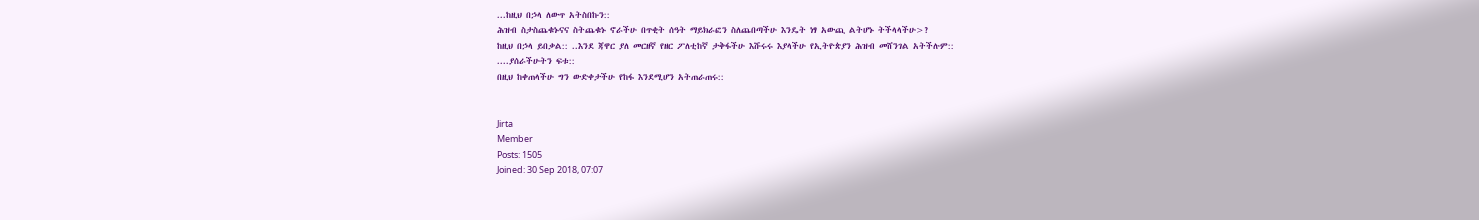...ከዚህ በኃላ ለውጥ አትስበኩን::
ሕዝብ ስታስጨቁኑናና ስትጨቁኑ ኖራችሁ በጥቂት ሰዓት ማይክራፎን ስለጨበጣችሁ እንዴት ነፃ አውጪ ልትሆኑ ትችላላችሁ>?
ከዚህ በኃላ ይበቃል:: ..እንደ ጃዋር ያለ መርዘኛ የዘር ፖለቲከኛ ታቅፋችሁ እሹሩሩ እያላችሁ የኢትዮጵያን ሕዝብ መሸንገል አትችሉም::
....ያሰራችሁትን ፍቱ::
በዚህ ከቀጠላችሁ ግን ውድቀታችሁ የከፋ እንደሚሆን አትጠራጠሩ::


Jirta
Member
Posts: 1505
Joined: 30 Sep 2018, 07:07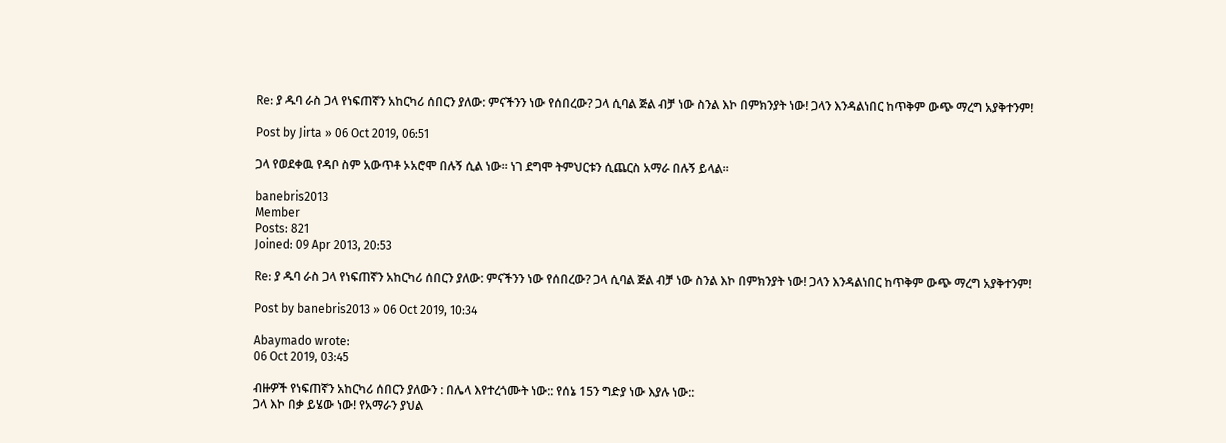Re: ያ ዱባ ራስ ጋላ የነፍጠኛን አከርካሪ ሰበርን ያለው: ምናችንን ነው የሰበረው? ጋላ ሲባል ጅል ብቻ ነው ስንል እኮ በምክንያት ነው! ጋላን እንዳልነበር ከጥቅም ውጭ ማረግ አያቅተንም!

Post by Jirta » 06 Oct 2019, 06:51

ጋላ የወደቀዉ የዳቦ ስም አውጥቶ ኦአሮሞ በሉኝ ሲል ነው። ነገ ደግሞ ትምህርቱን ሲጨርስ አማራ በሉኝ ይላል።

banebris2013
Member
Posts: 821
Joined: 09 Apr 2013, 20:53

Re: ያ ዱባ ራስ ጋላ የነፍጠኛን አከርካሪ ሰበርን ያለው: ምናችንን ነው የሰበረው? ጋላ ሲባል ጅል ብቻ ነው ስንል እኮ በምክንያት ነው! ጋላን እንዳልነበር ከጥቅም ውጭ ማረግ አያቅተንም!

Post by banebris2013 » 06 Oct 2019, 10:34

Abaymado wrote:
06 Oct 2019, 03:45

ብዙዎች የነፍጠኛን አከርካሪ ሰበርን ያለውን : በሌላ እየተረጎሙት ነው:: የሰኔ 15ን ግድያ ነው እያሉ ነው::
ጋላ እኮ በቃ ይሄው ነው! የአማራን ያህል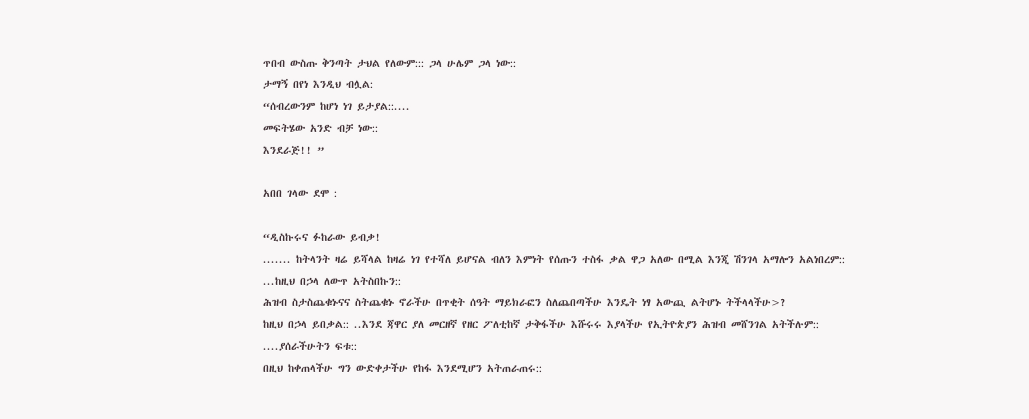ጥበብ ውስጡ ቅንጣት ታህል የለውም::: ጋላ ሁሌም ጋላ ነው::
ታማኝ በየነ እንዲህ ብሏል:
“ሰብረውንም ከሆነ ነገ ይታያል::....
መፍትሄው አንድ ብቻ ነው::
እንደራጅ!! ”

አበበ ገላው ደሞ :

“ዲስኩሩና ፉከራው ይብቃ!
....... ከትላንት ዛሬ ይሻላል ከዛሬ ነገ የተሻለ ይሆናል ብለን እምነት የሰጡን ተስፋ ቃል ዋጋ አለው በሚል እንጂ ሽንገላ አማሎን አልነበረም::
...ከዚህ በኃላ ለውጥ አትስበኩን::
ሕዝብ ስታስጨቁኑናና ስትጨቁኑ ኖራችሁ በጥቂት ሰዓት ማይክራፎን ስለጨበጣችሁ እንዴት ነፃ አውጪ ልትሆኑ ትችላላችሁ>?
ከዚህ በኃላ ይበቃል:: ..እንደ ጃዋር ያለ መርዘኛ የዘር ፖለቲከኛ ታቅፋችሁ እሹሩሩ እያላችሁ የኢትዮጵያን ሕዝብ መሸንገል አትችሉም::
....ያሰራችሁትን ፍቱ::
በዚህ ከቀጠላችሁ ግን ውድቀታችሁ የከፋ እንደሚሆን አትጠራጠሩ::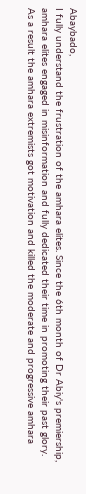Abaybado,
I fully understand the frustration of the amhara elites. Since the 6th month of Dr Abiy's premiership, amhara elites engaged in misinformation and fully dedicated their time in promoting their past glory. As a result the amhara extremists got motivation and killed the moderate and progressive amhara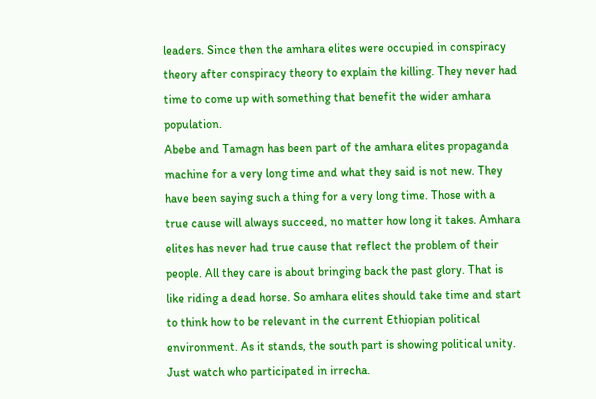leaders. Since then the amhara elites were occupied in conspiracy theory after conspiracy theory to explain the killing. They never had time to come up with something that benefit the wider amhara population.
Abebe and Tamagn has been part of the amhara elites propaganda machine for a very long time and what they said is not new. They have been saying such a thing for a very long time. Those with a true cause will always succeed, no matter how long it takes. Amhara elites has never had true cause that reflect the problem of their people. All they care is about bringing back the past glory. That is like riding a dead horse. So amhara elites should take time and start to think how to be relevant in the current Ethiopian political environment. As it stands, the south part is showing political unity. Just watch who participated in irrecha.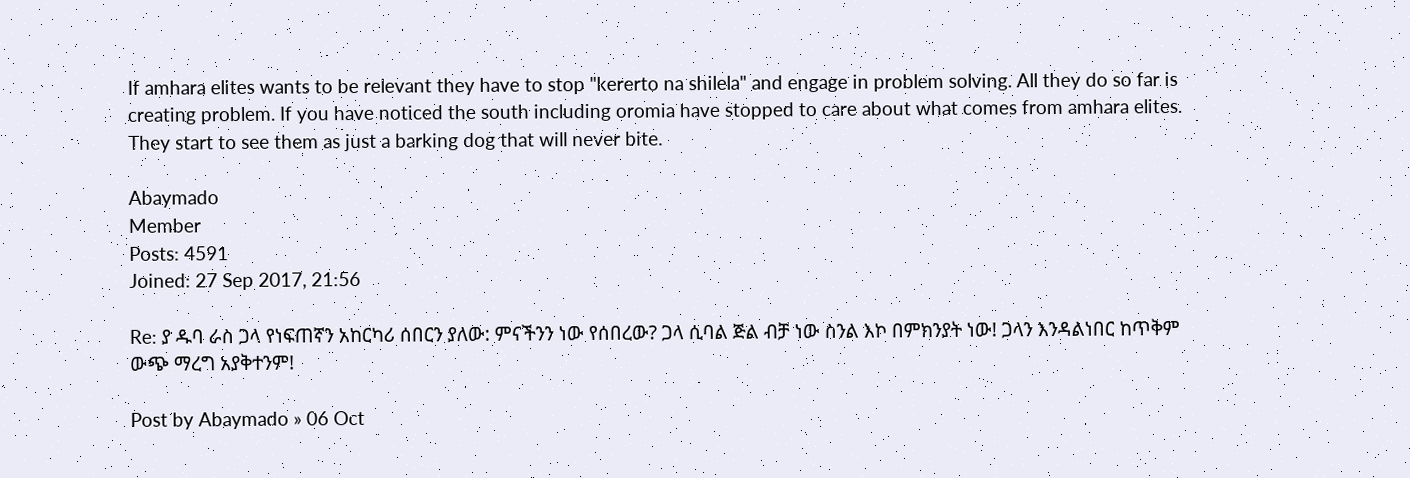If amhara elites wants to be relevant they have to stop "kererto na shilela" and engage in problem solving. All they do so far is creating problem. If you have noticed the south including oromia have stopped to care about what comes from amhara elites. They start to see them as just a barking dog that will never bite.

Abaymado
Member
Posts: 4591
Joined: 27 Sep 2017, 21:56

Re: ያ ዱባ ራስ ጋላ የነፍጠኛን አከርካሪ ሰበርን ያለው: ምናችንን ነው የሰበረው? ጋላ ሲባል ጅል ብቻ ነው ስንል እኮ በምክንያት ነው! ጋላን እንዳልነበር ከጥቅም ውጭ ማረግ አያቅተንም!

Post by Abaymado » 06 Oct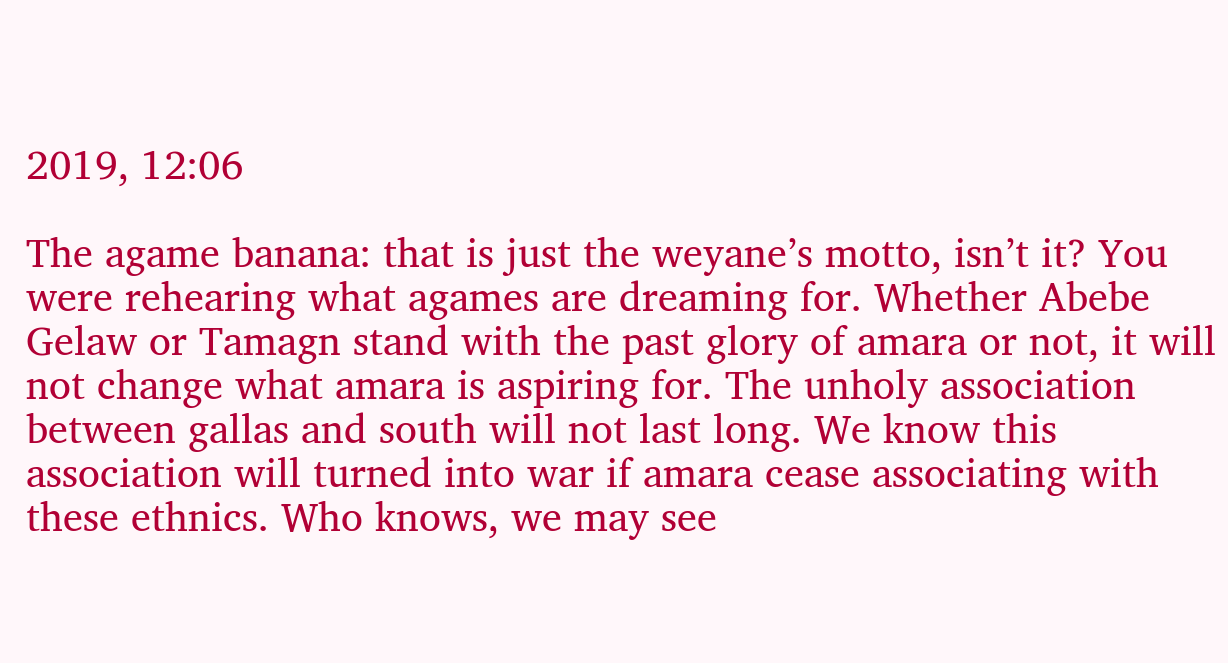2019, 12:06

The agame banana: that is just the weyane’s motto, isn’t it? You were rehearing what agames are dreaming for. Whether Abebe Gelaw or Tamagn stand with the past glory of amara or not, it will not change what amara is aspiring for. The unholy association between gallas and south will not last long. We know this association will turned into war if amara cease associating with these ethnics. Who knows, we may see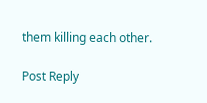them killing each other.

Post Reply